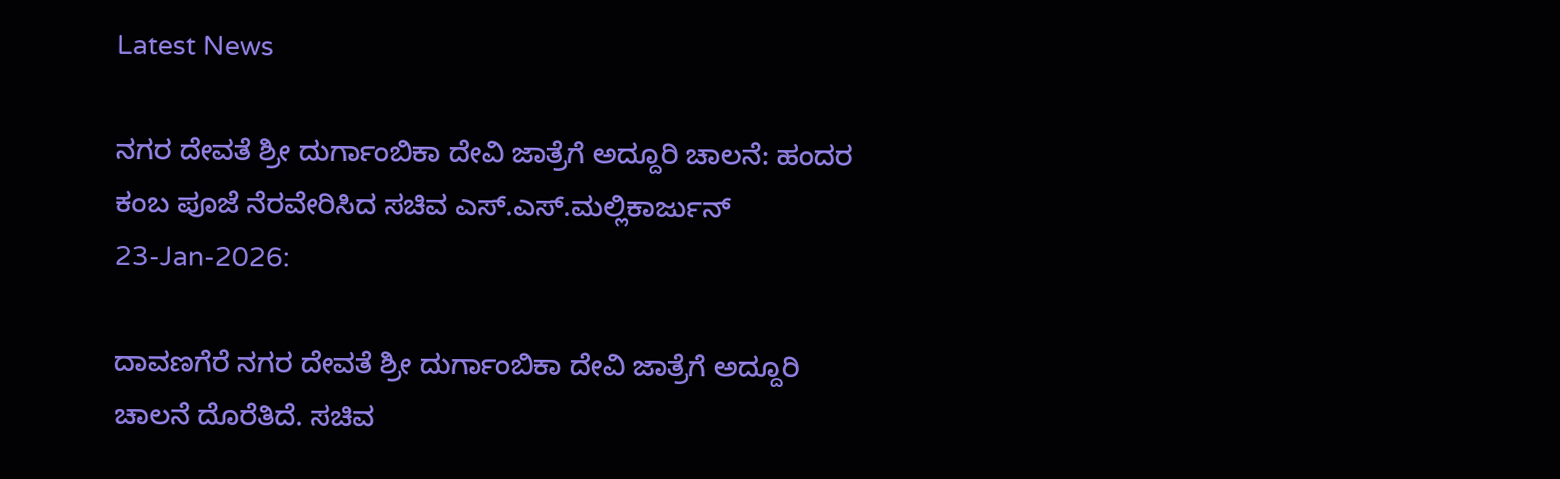Latest News

ನಗರ ದೇವತೆ ಶ್ರೀ ದುರ್ಗಾಂಬಿಕಾ ದೇವಿ ಜಾತ್ರೆಗೆ ಅದ್ದೂರಿ ಚಾಲನೆ: ಹಂದರ ಕಂಬ ಪೂಜೆ ನೆರವೇರಿಸಿದ ಸಚಿವ ಎಸ್.ಎಸ್.ಮಲ್ಲಿಕಾರ್ಜುನ್
23-Jan-2026:

ದಾವಣಗೆರೆ ನಗರ ದೇವತೆ ಶ್ರೀ‌ ದುರ್ಗಾಂಬಿಕಾ ದೇವಿ ಜಾತ್ರೆಗೆ ಅದ್ದೂರಿ ಚಾಲನೆ ದೊರೆತಿದೆ. ಸಚಿವ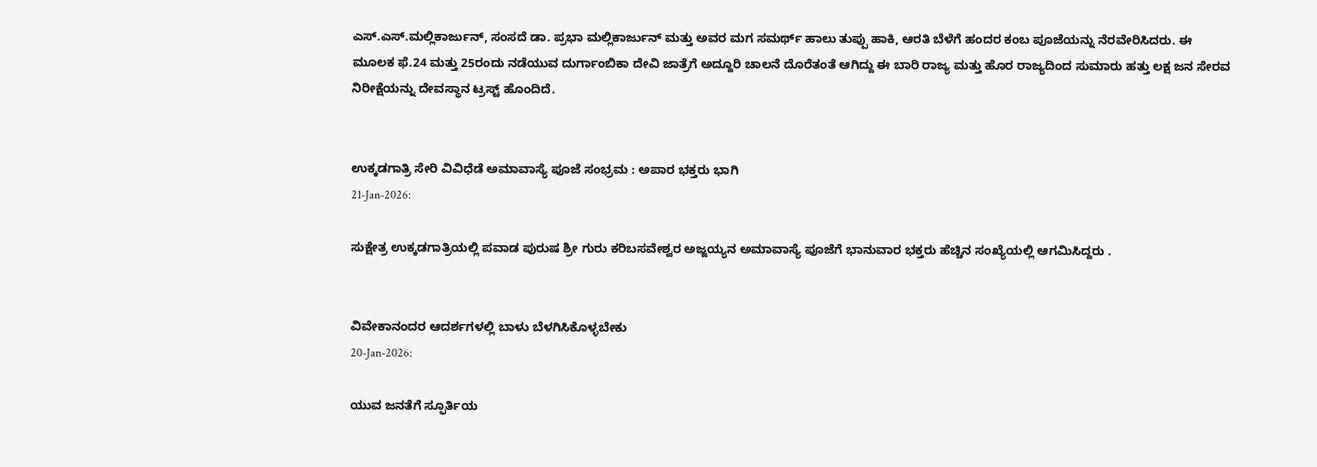ಎಸ್.ಎಸ್.ಮಲ್ಲಿಕಾರ್ಜುನ್, ಸಂಸದೆ ಡಾ. ಪ್ರಭಾ‌ ಮಲ್ಲಿಕಾರ್ಜುನ್ ಮತ್ತು ಅವರ ಮಗ ಸಮರ್ಥ್ ಹಾಲು ತುಪ್ಪು ಹಾಕಿ, ಆರತಿ ಬೆಳೆಗೆ ಹಂದರ ಕಂಬ ಪೂಜೆಯನ್ನು ನೆರವೇರಿಸಿದರು. ಈ ಮೂಲಕ ಫೆ.24 ಮತ್ತು 25ರಂದು ನಡೆಯುವ ದುರ್ಗಾಂಬಿಕಾ ದೇವಿ ಜಾತ್ರೆಗೆ ಅದ್ದೂರಿ ಚಾಲನೆ ದೊರೆತಂತೆ ಆಗಿದ್ದು ಈ ಬಾರಿ ರಾಜ್ಯ ಮತ್ತು ಹೊರ‌‌ ರಾಜ್ಯದಿಂದ ಸುಮಾರು ಹತ್ತು ಲಕ್ಷ‌ ಜನ ಸೇರವ ನಿರೀಕ್ಷೆಯನ್ನು ದೇವಸ್ಥಾನ ಟ್ರಸ್ಟ್ ಹೊಂದಿದೆ.


ಉಕ್ಕಡಗಾತ್ರಿ ಸೇರಿ ವಿವಿಧೆಡೆ ಅಮಾವಾಸ್ಯೆ ಪೂಜೆ ಸಂಭ್ರಮ : ಅಪಾರ ಭಕ್ತರು ಭಾಗಿ
21-Jan-2026:

ಸುಕ್ಷೇತ್ರ ಉಕ್ಕಡಗಾತ್ರಿಯಲ್ಲಿ ಪವಾಡ ಪುರುಷ ಶ್ರೀ ಗುರು ಕರಿಬಸವೇಶ್ವರ ಅಜ್ಜಯ್ಯನ ಅಮಾವಾಸ್ಯೆ ಪೂಜೆಗೆ ಭಾನುವಾರ ಭಕ್ತರು ಹೆಚ್ಚಿನ ಸಂಖ್ಯೆಯಲ್ಲಿ ಆಗಮಿಸಿದ್ದರು .


ವಿವೇಕಾನಂದರ ಆದರ್ಶಗಳಲ್ಲಿ ಬಾಳು ಬೆಳಗಿಸಿಕೊಳ್ಳಬೇಕು
20-Jan-2026:

ಯುವ ಜನತೆಗೆ ಸ್ಫೂರ್ತಿಯ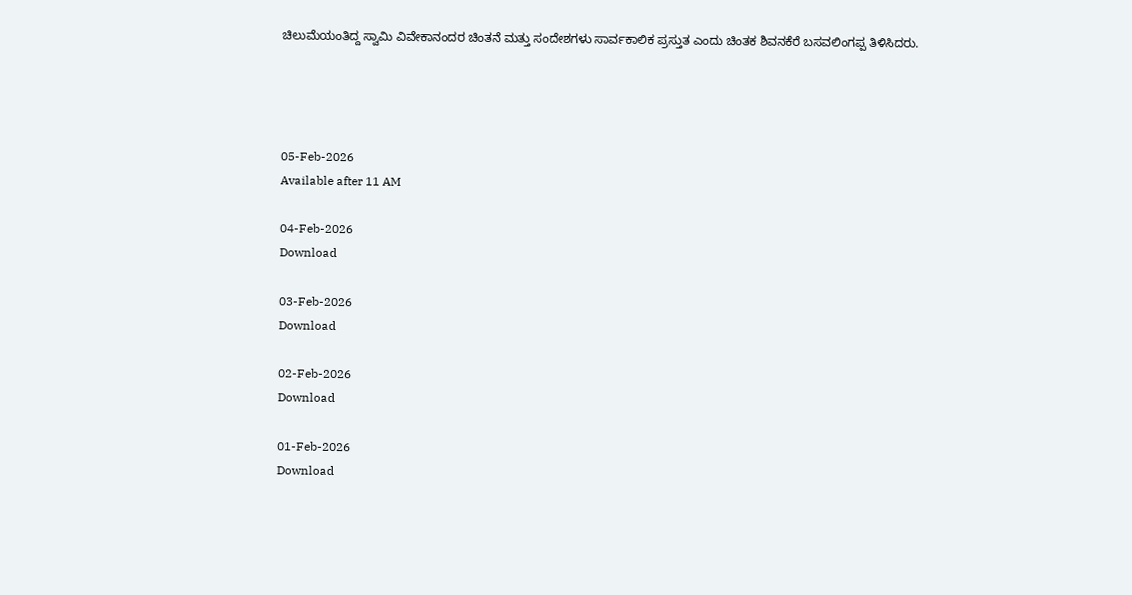ಚಿಲುಮೆಯಂತಿದ್ದ ಸ್ವಾಮಿ ವಿವೇಕಾನಂದರ ಚಿಂತನೆ ಮತ್ತು ಸಂದೇಶಗಳು ಸಾರ್ವಕಾಲಿಕ ಪ್ರಸ್ತುತ ಎಂದು ಚಿಂತಕ ಶಿವನಕೆರೆ ಬಸವಲಿಂಗಪ್ಪ ತಿಳಿಸಿದರು.




05-Feb-2026
Available after 11 AM

04-Feb-2026
Download

03-Feb-2026
Download

02-Feb-2026
Download

01-Feb-2026
Download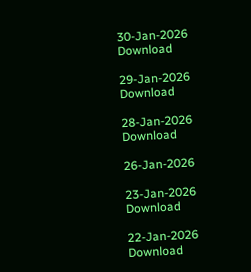30-Jan-2026
Download

29-Jan-2026
Download

28-Jan-2026
Download

26-Jan-2026

23-Jan-2026
Download

22-Jan-2026
Download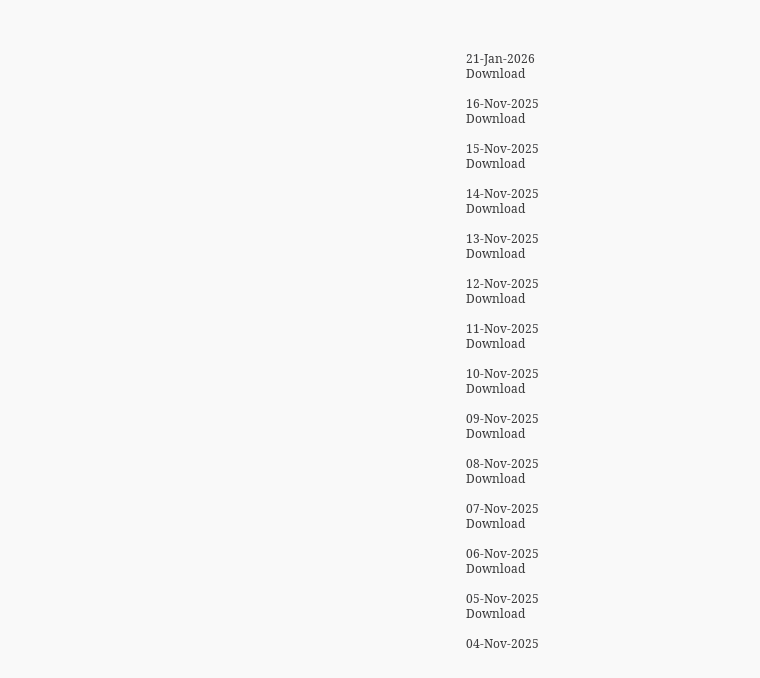21-Jan-2026
Download

16-Nov-2025
Download

15-Nov-2025
Download

14-Nov-2025
Download

13-Nov-2025
Download

12-Nov-2025
Download

11-Nov-2025
Download

10-Nov-2025
Download

09-Nov-2025
Download

08-Nov-2025
Download

07-Nov-2025
Download

06-Nov-2025
Download

05-Nov-2025
Download

04-Nov-2025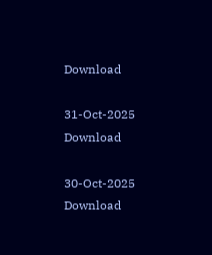Download

31-Oct-2025
Download

30-Oct-2025
Download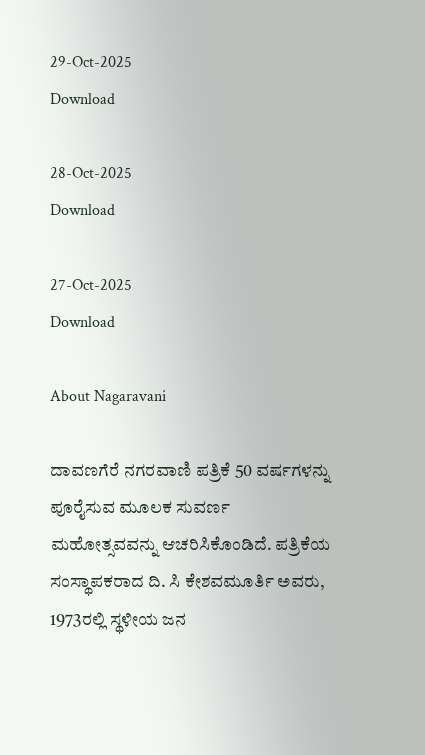29-Oct-2025
Download

28-Oct-2025
Download

27-Oct-2025
Download

About Nagaravani

ದಾವಣಗೆರೆ ನಗರವಾಣಿ ಪತ್ರಿಕೆ 50 ವರ್ಷಗಳನ್ನು ಪೂರೈಸುವ ಮೂಲಕ ಸುವರ್ಣ ಮಹೋತ್ಸವವನ್ನು ಆಚರಿಸಿಕೊಂಡಿದೆ. ಪತ್ರಿಕೆಯ ಸಂಸ್ಥಾಪಕರಾದ ದಿ. ಸಿ ಕೇಶವಮೂರ್ತಿ ಅವರು, 1973ರಲ್ಲಿ ಸ್ಥಳೀಯ ಜನ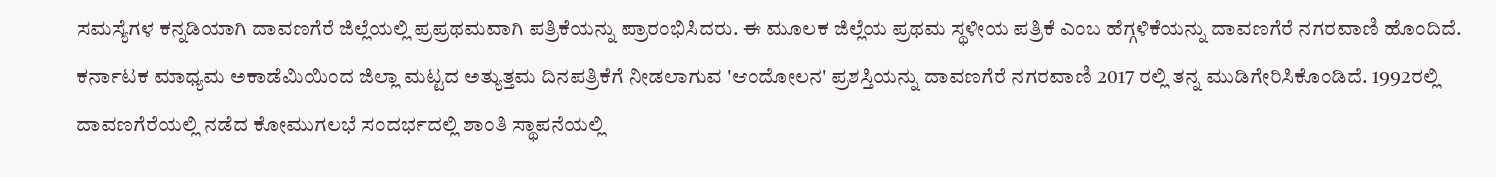ಸಮಸ್ಯೆಗಳ ಕನ್ನಡಿಯಾಗಿ ದಾವಣಗೆರೆ ಜಿಲ್ಲೆಯಲ್ಲಿ ಪ್ರಪ್ರಥಮವಾಗಿ ಪತ್ರಿಕೆಯನ್ನು ಪ್ರಾರಂಭಿಸಿದರು‌. ಈ ಮೂಲಕ ಜಿಲ್ಲೆಯ ಪ್ರಥಮ ಸ್ಥಳೀಯ ಪತ್ರಿಕೆ ಎಂಬ ಹೆಗ್ಗಳಿಕೆಯನ್ನು ದಾವಣಗೆರೆ ನಗರವಾಣಿ ಹೊಂದಿದೆ‌. ಕರ್ನಾಟಕ ಮಾಧ್ಯಮ ಅಕಾಡೆಮಿಯಿಂದ ಜಿಲ್ಲಾ ಮಟ್ಟದ ಅತ್ಯುತ್ತಮ ದಿನಪತ್ರಿಕೆಗೆ ನೀಡಲಾಗುವ 'ಆಂದೋಲನ' ಪ್ರಶಸ್ತಿಯನ್ನು ದಾವಣಗೆರೆ ನಗರವಾಣಿ 2017 ರಲ್ಲಿ ತನ್ನ ಮುಡಿಗೇರಿಸಿಕೊಂಡಿದೆ. 1992ರಲ್ಲಿ ದಾವಣಗೆರೆಯಲ್ಲಿ ನಡೆದ ಕೋಮುಗಲಭೆ ಸಂದರ್ಭದಲ್ಲಿ ಶಾಂತಿ ಸ್ಥಾಪನೆಯಲ್ಲಿ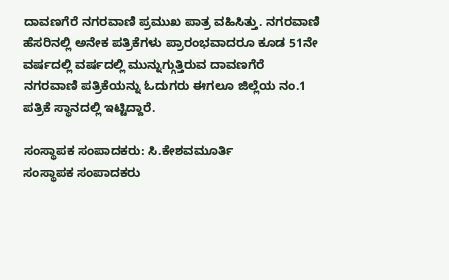ದಾವಣಗೆರೆ ನಗರವಾಣಿ ಪ್ರಮುಖ ಪಾತ್ರ ವಹಿಸಿತ್ತು. ನಗರವಾಣಿ ಹೆಸರಿನಲ್ಲಿ ಅನೇಕ ಪತ್ರಿಕೆಗಳು ಪ್ರಾರಂಭವಾದರೂ ಕೂಡ 51ನೇ ವರ್ಷದಲ್ಲಿ ವರ್ಷದಲ್ಲಿ ಮುನ್ನುಗ್ಗುತ್ತಿರುವ ದಾವಣಗೆರೆ ನಗರವಾಣಿ ಪತ್ರಿಕೆಯನ್ನು ಓದುಗರು ಈಗಲೂ ಜಿಲ್ಲೆಯ ನಂ.1 ಪತ್ರಿಕೆ ಸ್ಥಾನದಲ್ಲಿ ಇಟ್ಟಿದ್ದಾರೆ.

ಸಂಸ್ಥಾಪಕ ಸಂಪಾದಕರು: ಸಿ.ಕೇಶವಮೂರ್ತಿ
ಸಂಸ್ಥಾಪಕ ಸಂಪಾದಕರು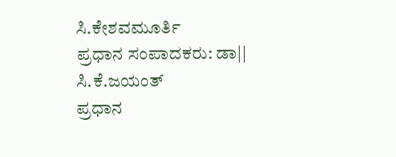ಸಿ.ಕೇಶವಮೂರ್ತಿ
ಪ್ರಧಾನ ಸಂಪಾದಕರು: ಡಾ|| ಸಿ.ಕೆ.ಜಯಂತ್
ಪ್ರಧಾನ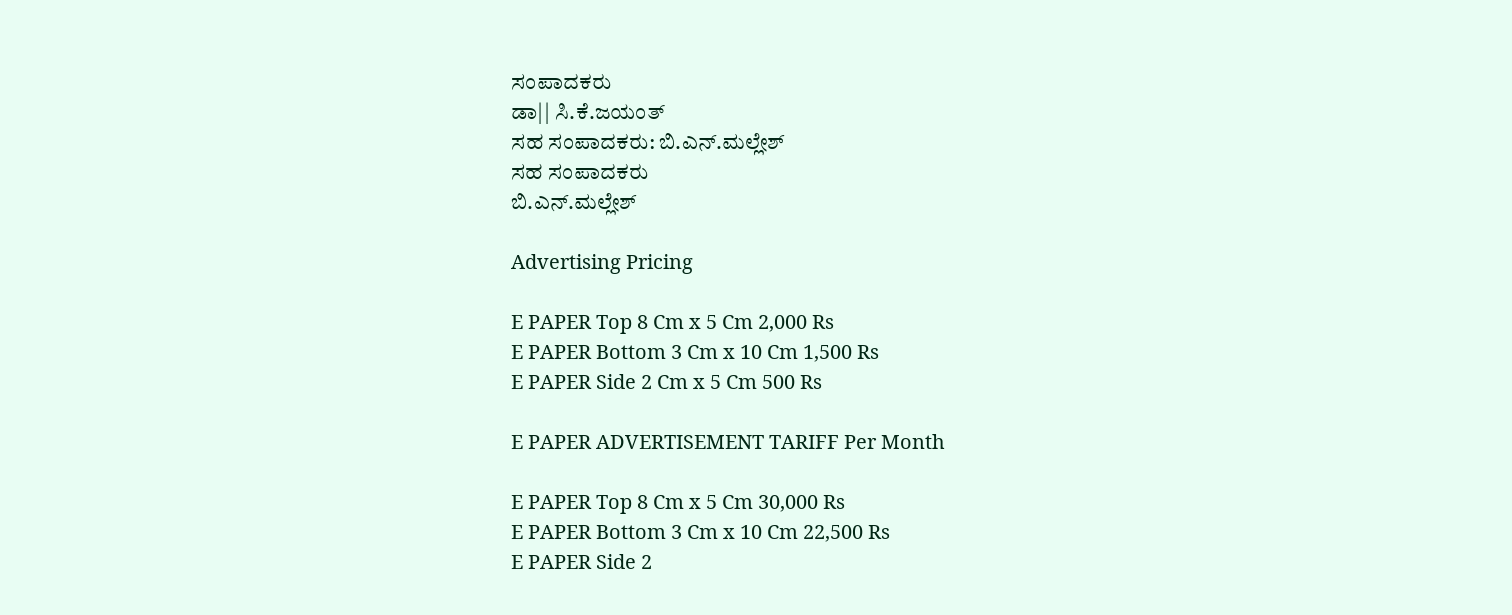ಸಂಪಾದಕರು
ಡಾ|| ಸಿ.ಕೆ.ಜಯಂತ್
ಸಹ ಸಂಪಾದಕರು: ಬಿ.ಎನ್.ಮಲ್ಲೇಶ್
ಸಹ ಸಂಪಾದಕರು
ಬಿ.ಎನ್.ಮಲ್ಲೇಶ್

Advertising Pricing

E PAPER Top 8 Cm x 5 Cm 2,000 Rs
E PAPER Bottom 3 Cm x 10 Cm 1,500 Rs
E PAPER Side 2 Cm x 5 Cm 500 Rs

E PAPER ADVERTISEMENT TARIFF Per Month

E PAPER Top 8 Cm x 5 Cm 30,000 Rs
E PAPER Bottom 3 Cm x 10 Cm 22,500 Rs
E PAPER Side 2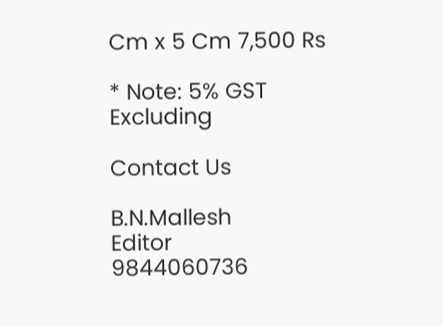Cm x 5 Cm 7,500 Rs

* Note: 5% GST Excluding

Contact Us

B.N.Mallesh
Editor
9844060736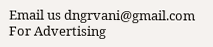Email us dngrvani@gmail.com
For Advertising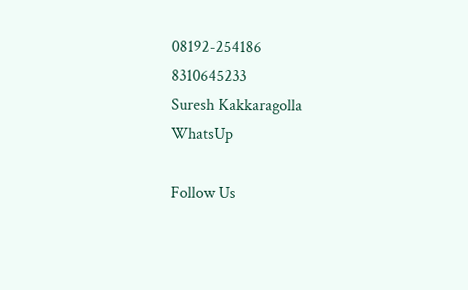08192-254186
8310645233
Suresh Kakkaragolla
WhatsUp

Follow Us